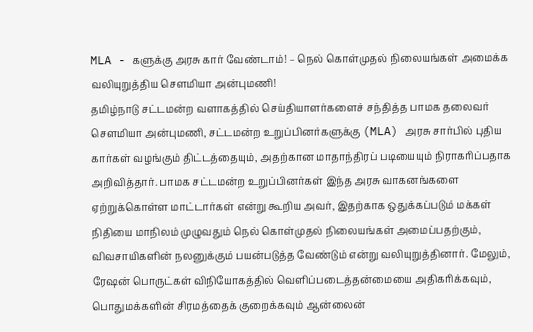MLA - களுக்கு அரசு கார் வேண்டாம்! – நெல் கொள்முதல் நிலையங்கள் அமைக்க வலியுறுத்திய சௌமியா அன்புமணி!
தமிழ்நாடு சட்டமன்ற வளாகத்தில் செய்தியாளர்களைச் சந்தித்த பாமக தலைவர் சௌமியா அன்புமணி, சட்டமன்ற உறுப்பினர்களுக்கு (MLA) அரசு சார்பில் புதிய கார்கள் வழங்கும் திட்டத்தையும், அதற்கான மாதாந்திரப் படியையும் நிராகரிப்பதாக அறிவித்தார். பாமக சட்டமன்ற உறுப்பினர்கள் இந்த அரசு வாகனங்களை ஏற்றுக்கொள்ள மாட்டார்கள் என்று கூறிய அவர், இதற்காக ஒதுக்கப்படும் மக்கள் நிதியை மாநிலம் முழுவதும் நெல் கொள்முதல் நிலையங்கள் அமைப்பதற்கும், விவசாயிகளின் நலனுக்கும் பயன்படுத்த வேண்டும் என்று வலியுறுத்தினார். மேலும், ரேஷன் பொருட்கள் விநியோகத்தில் வெளிப்படைத்தன்மையை அதிகரிக்கவும், பொதுமக்களின் சிரமத்தைக் குறைக்கவும் ஆன்லைன்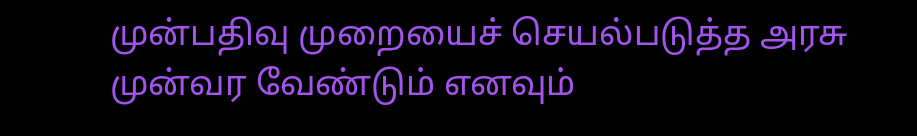முன்பதிவு முறையைச் செயல்படுத்த அரசு முன்வர வேண்டும் எனவும்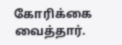கோரிக்கை வைத்தார்.